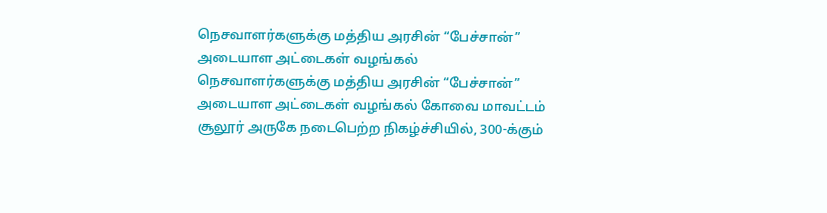நெசவாளர்களுக்கு மத்திய அரசின் “பேச்சான்” அடையாள அட்டைகள் வழங்கல்
நெசவாளர்களுக்கு மத்திய அரசின் “பேச்சான்” அடையாள அட்டைகள் வழங்கல் கோவை மாவட்டம் சூலூர் அருகே நடைபெற்ற நிகழ்ச்சியில், 300-க்கும்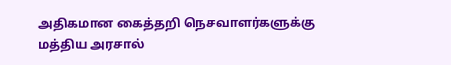அதிகமான கைத்தறி நெசவாளர்களுக்கு மத்திய அரசால்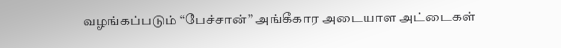வழங்கப்படும் “பேச்சான்” அங்கீகார அடையாள அட்டைகள்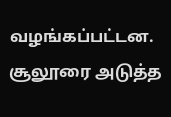வழங்கப்பட்டன. சூலூரை அடுத்த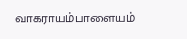வாகராயம்பாளையம்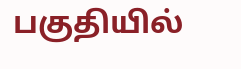பகுதியில்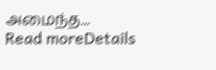அமைந்த...
Read moreDetails